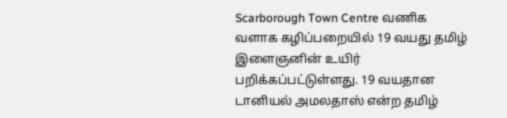Scarborough Town Centre வணிக வளாக கழிப்பறையில் 19 வயது தமிழ் இளைஞனின் உயிர் பறிக்கப்பட்டுள்ளது. 19 வயதான டானியல் அமலதாஸ் என்ற தமிழ்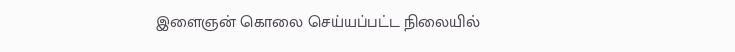இளைஞன் கொலை செய்யப்பட்ட நிலையில்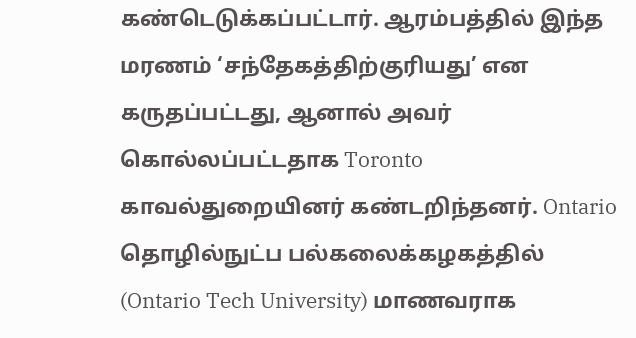கண்டெடுக்கப்பட்டார். ஆரம்பத்தில் இந்த மரணம் ‘சந்தேகத்திற்குரியது’ என கருதப்பட்டது, ஆனால் அவர் கொல்லப்பட்டதாக Toronto காவல்துறையினர் கண்டறிந்தனர். Ontario தொழில்நுட்ப பல்கலைக்கழகத்தில் (Ontario Tech University) மாணவராக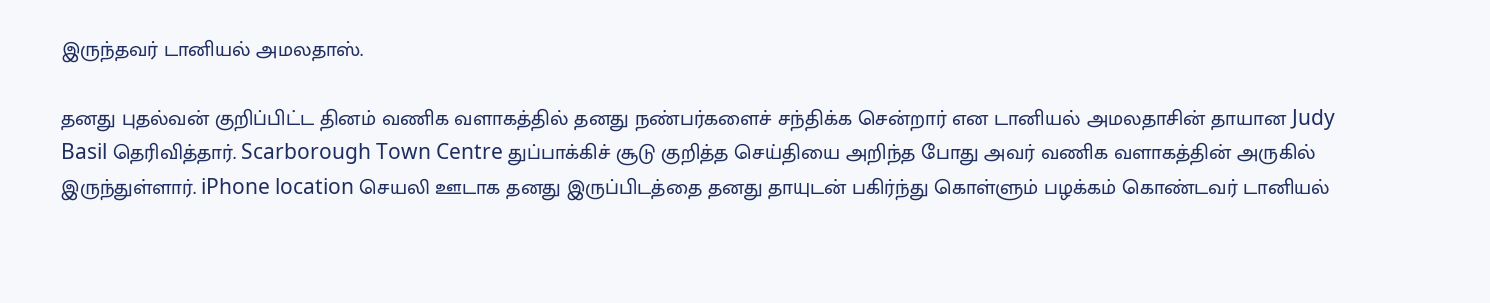இருந்தவர் டானியல் அமலதாஸ்.

தனது புதல்வன் குறிப்பிட்ட தினம் வணிக வளாகத்தில் தனது நண்பர்களைச் சந்திக்க சென்றார் என டானியல் அமலதாசின் தாயான Judy Basil தெரிவித்தார். Scarborough Town Centre துப்பாக்கிச் சூடு குறித்த செய்தியை அறிந்த போது அவர் வணிக வளாகத்தின் அருகில் இருந்துள்ளார். iPhone location செயலி ஊடாக தனது இருப்பிடத்தை தனது தாயுடன் பகிர்ந்து கொள்ளும் பழக்கம் கொண்டவர் டானியல்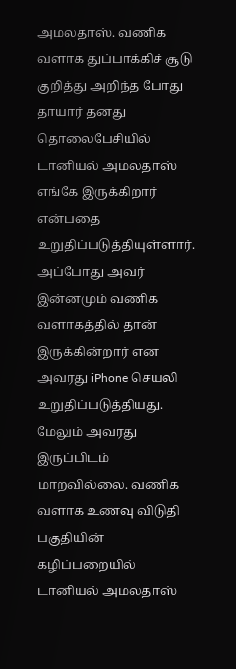அமலதாஸ். வணிக வளாக துப்பாக்கிச் சூடு குறித்து அறிந்த போது தாயார் தனது தொலைபேசியில் டானியல் அமலதாஸ் எங்கே இருக்கிறார் என்பதை உறுதிப்படுத்தியுள்ளார். அப்போது அவர் இன்னமும் வணிக வளாகத்தில் தான் இருக்கின்றார் என அவரது iPhone செயலி உறுதிப்படுத்தியது. மேலும் அவரது இருப்பிடம் மாறவில்லை. வணிக வளாக உணவு விடுதி பகுதியின் கழிப்பறையில் டானியல் அமலதாஸ்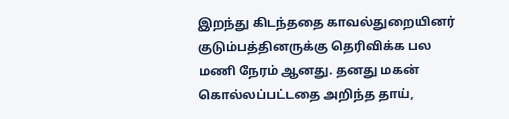இறந்து கிடந்ததை காவல்துறையினர் குடும்பத்தினருக்கு தெரிவிக்க பல மணி நேரம் ஆனது. தனது மகன் கொல்லப்பட்டதை அறிந்த தாய்,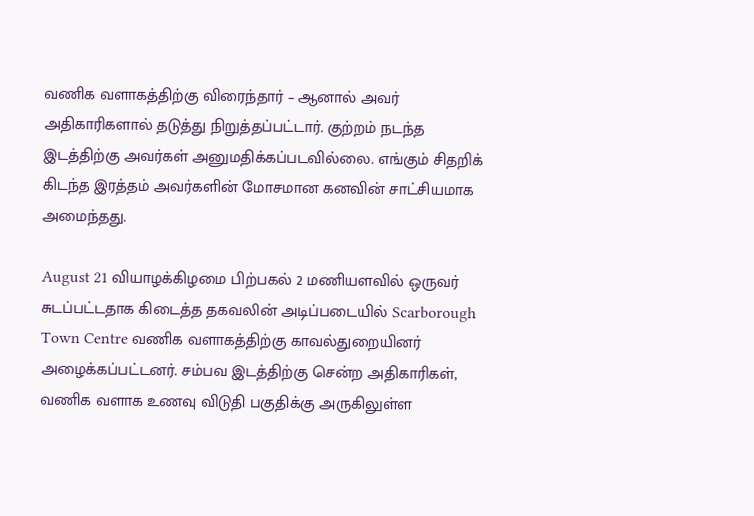வணிக வளாகத்திற்கு விரைந்தார் – ஆனால் அவர் அதிகாரிகளால் தடுத்து நிறுத்தப்பட்டார். குற்றம் நடந்த இடத்திற்கு அவர்கள் அனுமதிக்கப்படவில்லை. எங்கும் சிதறிக் கிடந்த இரத்தம் அவர்களின் மோசமான கனவின் சாட்சியமாக அமைந்தது.

August 21 வியாழக்கிழமை பிற்பகல் 2 மணியளவில் ஒருவர் சுடப்பட்டதாக கிடைத்த தகவலின் அடிப்படையில் Scarborough Town Centre வணிக வளாகத்திற்கு காவல்துறையினர் அழைக்கப்பட்டனர். சம்பவ இடத்திற்கு சென்ற அதிகாரிகள், வணிக வளாக உணவு விடுதி பகுதிக்கு அருகிலுள்ள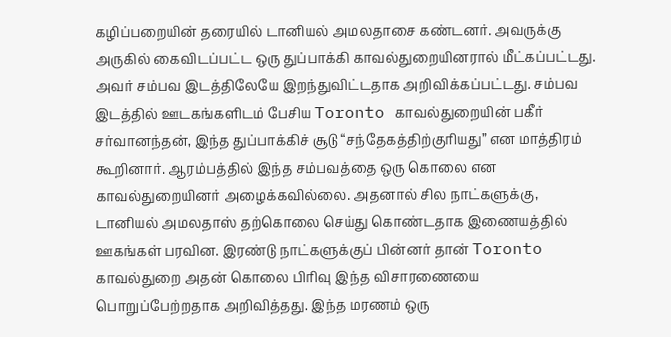கழிப்பறையின் தரையில் டானியல் அமலதாசை கண்டனர். அவருக்கு அருகில் கைவிடப்பட்ட ஒரு துப்பாக்கி காவல்துறையினரால் மீட்கப்பட்டது. அவர் சம்பவ இடத்திலேயே இறந்துவிட்டதாக அறிவிக்கப்பட்டது. சம்பவ இடத்தில் ஊடகங்களிடம் பேசிய Toronto காவல்துறையின் பகீர் சர்வானந்தன், இந்த துப்பாக்கிச் சூடு “சந்தேகத்திற்குரியது” என மாத்திரம் கூறினார். ஆரம்பத்தில் இந்த சம்பவத்தை ஒரு கொலை என காவல்துறையினர் அழைக்கவில்லை. அதனால் சில நாட்களுக்கு, டானியல் அமலதாஸ் தற்கொலை செய்து கொண்டதாக இணையத்தில் ஊகங்கள் பரவின. இரண்டு நாட்களுக்குப் பின்னர் தான் Toronto காவல்துறை அதன் கொலை பிரிவு இந்த விசாரணையை பொறுப்பேற்றதாக அறிவித்தது. இந்த மரணம் ஒரு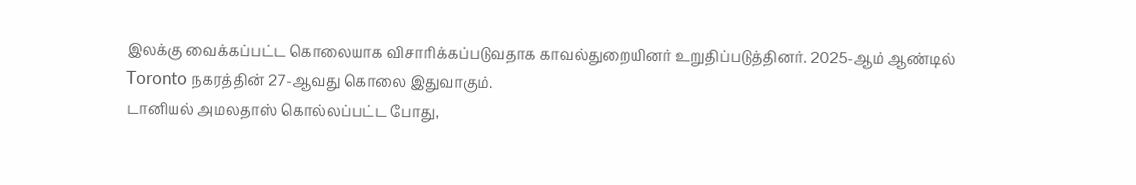இலக்கு வைக்கப்பட்ட கொலையாக விசாரிக்கப்படுவதாக காவல்துறையினர் உறுதிப்படுத்தினர். 2025-ஆம் ஆண்டில் Toronto நகரத்தின் 27-ஆவது கொலை இதுவாகும்.
டானியல் அமலதாஸ் கொல்லப்பட்ட போது,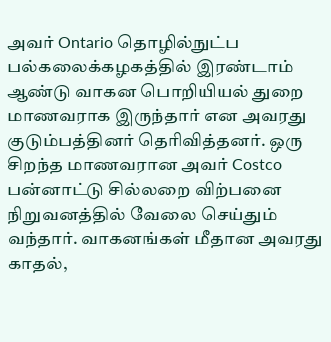அவர் Ontario தொழில்நுட்ப பல்கலைக்கழகத்தில் இரண்டாம் ஆண்டு வாகன பொறியியல் துறை மாணவராக இருந்தார் என அவரது குடும்பத்தினர் தெரிவித்தனர். ஒரு சிறந்த மாணவரான அவர் Costco பன்னாட்டு சில்லறை விற்பனை நிறுவனத்தில் வேலை செய்தும் வந்தார். வாகனங்கள் மீதான அவரது காதல்,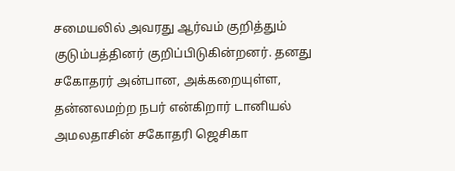சமையலில் அவரது ஆர்வம் குறித்தும் குடும்பத்தினர் குறிப்பிடுகின்றனர். தனது சகோதரர் அன்பான, அக்கறையுள்ள, தன்னலமற்ற நபர் என்கிறார் டானியல் அமலதாசின் சகோதரி ஜெசிகா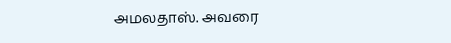அமலதாஸ். அவரை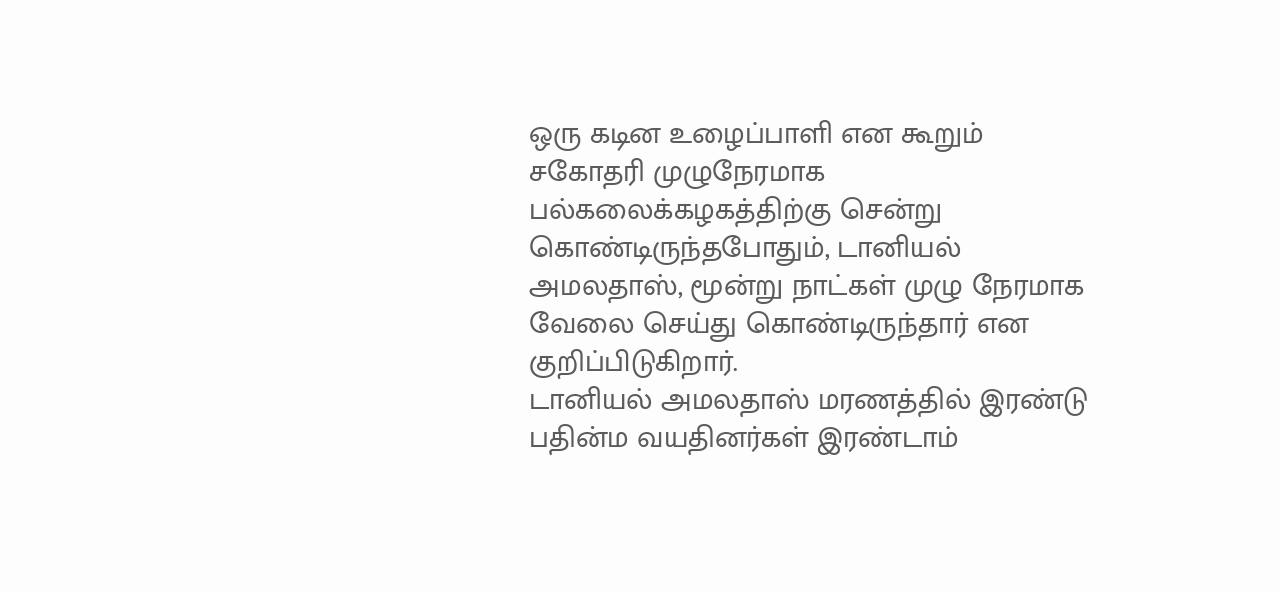ஒரு கடின உழைப்பாளி என கூறும் சகோதரி முழுநேரமாக பல்கலைக்கழகத்திற்கு சென்று கொண்டிருந்தபோதும், டானியல் அமலதாஸ், மூன்று நாட்கள் முழு நேரமாக வேலை செய்து கொண்டிருந்தார் என குறிப்பிடுகிறார்.
டானியல் அமலதாஸ் மரணத்தில் இரண்டு பதின்ம வயதினர்கள் இரண்டாம்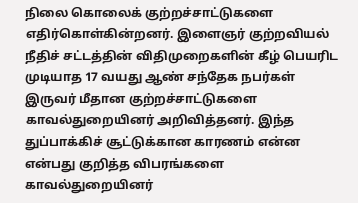நிலை கொலைக் குற்றச்சாட்டுகளை எதிர்கொள்கின்றனர். இளைஞர் குற்றவியல் நீதிச் சட்டத்தின் விதிமுறைகளின் கீழ் பெயரிட முடியாத 17 வயது ஆண் சந்தேக நபர்கள் இருவர் மீதான குற்றச்சாட்டுகளை காவல்துறையினர் அறிவித்தனர். இந்த துப்பாக்கிச் சூட்டுக்கான காரணம் என்ன என்பது குறித்த விபரங்களை காவல்துறையினர்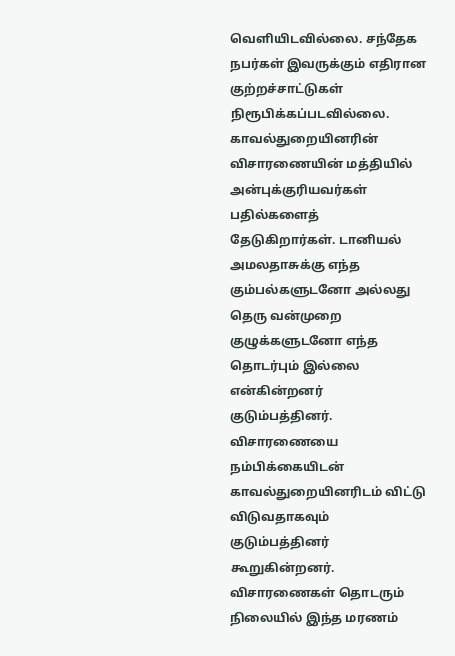வெளியிடவில்லை. சந்தேக நபர்கள் இவருக்கும் எதிரான குற்றச்சாட்டுகள் நிரூபிக்கப்படவில்லை. காவல்துறையினரின் விசாரணையின் மத்தியில் அன்புக்குரியவர்கள் பதில்களைத் தேடுகிறார்கள். டானியல் அமலதாசுக்கு எந்த கும்பல்களுடனோ அல்லது தெரு வன்முறை குழுக்களுடனோ எந்த தொடர்பும் இல்லை என்கின்றனர் குடும்பத்தினர். விசாரணையை நம்பிக்கையிடன் காவல்துறையினரிடம் விட்டு விடுவதாகவும் குடும்பத்தினர் கூறுகின்றனர். விசாரணைகள் தொடரும் நிலையில் இந்த மரணம்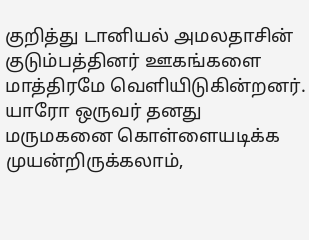குறித்து டானியல் அமலதாசின் குடும்பத்தினர் ஊகங்களை மாத்திரமே வெளியிடுகின்றனர். யாரோ ஒருவர் தனது மருமகனை கொள்ளையடிக்க முயன்றிருக்கலாம்,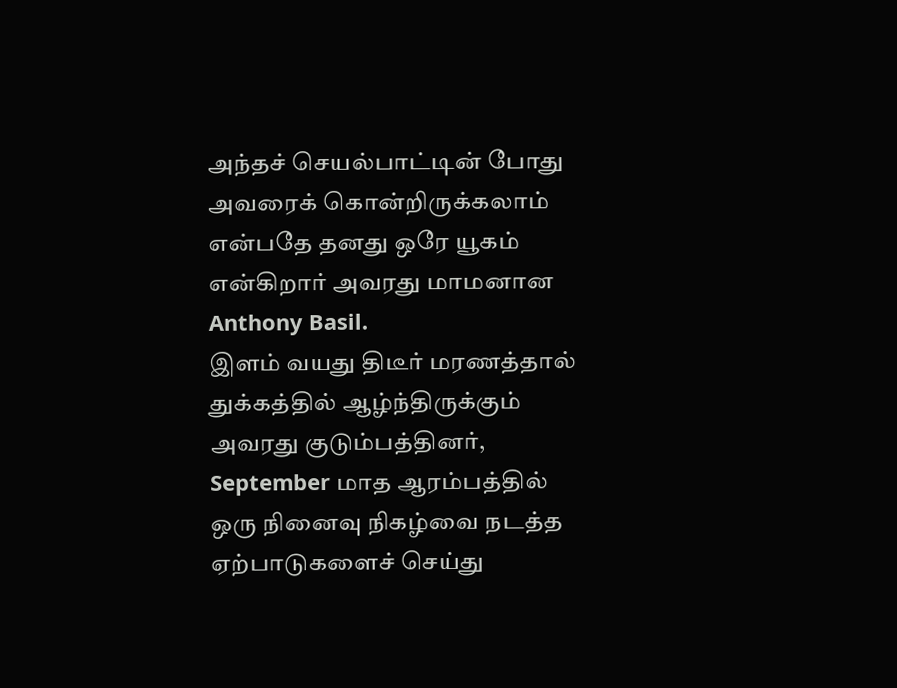அந்தச் செயல்பாட்டின் போது அவரைக் கொன்றிருக்கலாம் என்பதே தனது ஒரே யூகம் என்கிறார் அவரது மாமனான Anthony Basil.
இளம் வயது திடீர் மரணத்தால் துக்கத்தில் ஆழ்ந்திருக்கும் அவரது குடும்பத்தினர், September மாத ஆரம்பத்தில் ஒரு நினைவு நிகழ்வை நடத்த ஏற்பாடுகளைச் செய்து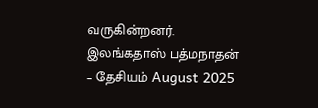வருகின்றனர்.
இலங்கதாஸ் பத்மநாதன்
– தேசியம் August 2025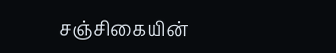சஞ்சிகையின்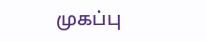முகப்பு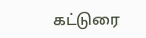கட்டுரை